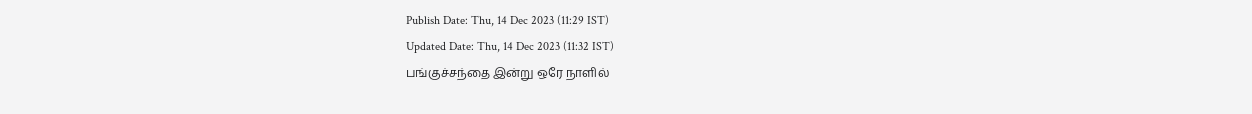Publish Date: Thu, 14 Dec 2023 (11:29 IST)
Updated Date: Thu, 14 Dec 2023 (11:32 IST)
பங்குச்சந்தை இன்று ஒரே நாளில்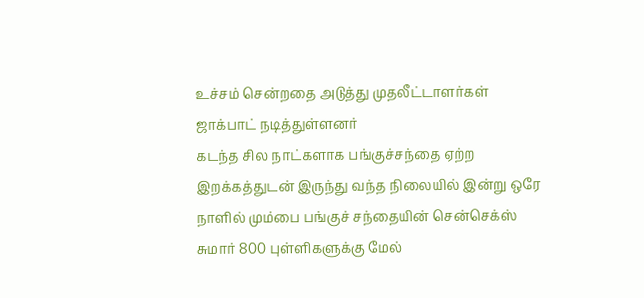உச்சம் சென்றதை அடுத்து முதலீட்டாளர்கள் ஜாக்பாட் நடித்துள்ளனர்
கடந்த சில நாட்களாக பங்குச்சந்தை ஏற்ற இறக்கத்துடன் இருந்து வந்த நிலையில் இன்று ஒரே நாளில் மும்பை பங்குச் சந்தையின் சென்செக்ஸ் சுமார் 800 புள்ளிகளுக்கு மேல்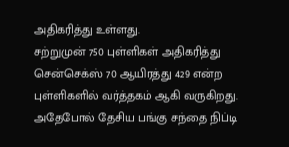அதிகரித்து உள்ளது.
சற்றுமுன் 750 புள்ளிகள் அதிகரித்து சென்செக்ஸ் 70 ஆயிரத்து 429 என்ற புள்ளிகளில் வர்த்தகம் ஆகி வருகிறது. அதேபோல் தேசிய பங்கு சந்தை நிப்டி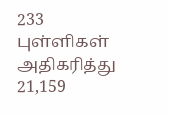233 புள்ளிகள் அதிகரித்து 21,159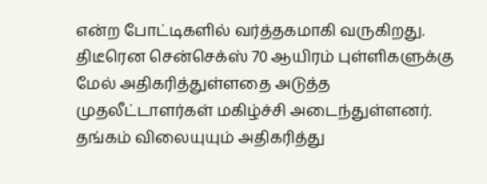என்ற போட்டிகளில் வர்த்தகமாகி வருகிறது.
திடீரென சென்செக்ஸ் 70 ஆயிரம் புள்ளிகளுக்கு மேல் அதிகரித்துள்ளதை அடுத்த முதலீட்டாளர்கள் மகிழ்ச்சி அடைந்துள்ளனர். தங்கம் விலையுயும் அதிகரித்து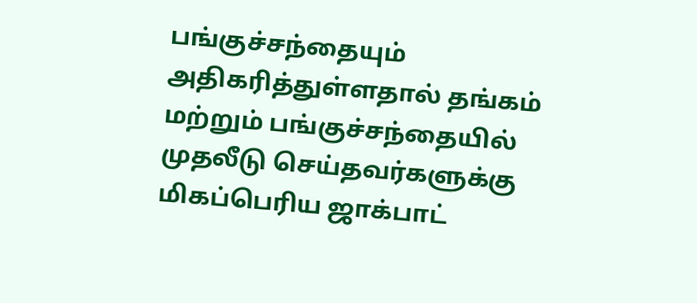பங்குச்சந்தையும் அதிகரித்துள்ளதால் தங்கம் மற்றும் பங்குச்சந்தையில் முதலீடு செய்தவர்களுக்கு மிகப்பெரிய ஜாக்பாட்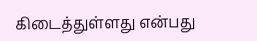கிடைத்துள்ளது என்பது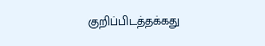குறிப்பிடத்தக்கது